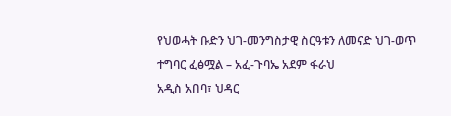የህወሓት ቡድን ህገ-መንግስታዊ ስርዓቱን ለመናድ ህገ-ወጥ ተግባር ፈፅሟል – አፈ-ጉባኤ አደም ፋራህ
አዲስ አበባ፣ ህዳር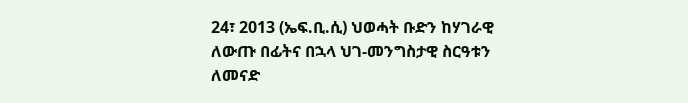24፣ 2013 (ኤፍ.ቢ.ሲ) ህወሓት ቡድን ከሃገራዊ ለውጡ በፊትና በኋላ ህገ-መንግስታዊ ስርዓቱን ለመናድ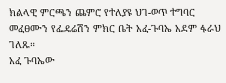ክልላዊ ምርጫን ጨምሮ የተለያዩ ህገ-ወጥ ተግባር መፈፀሙን የፌዴሬሽን ምክር ቤት አፈ-ጉባኤ አደም ፋራህ ገለጹ።
አፈ ጉባኤው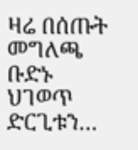ዛሬ በሰጡት መግለጫ ቡድኑ ህገወጥ ድርጊቱን…